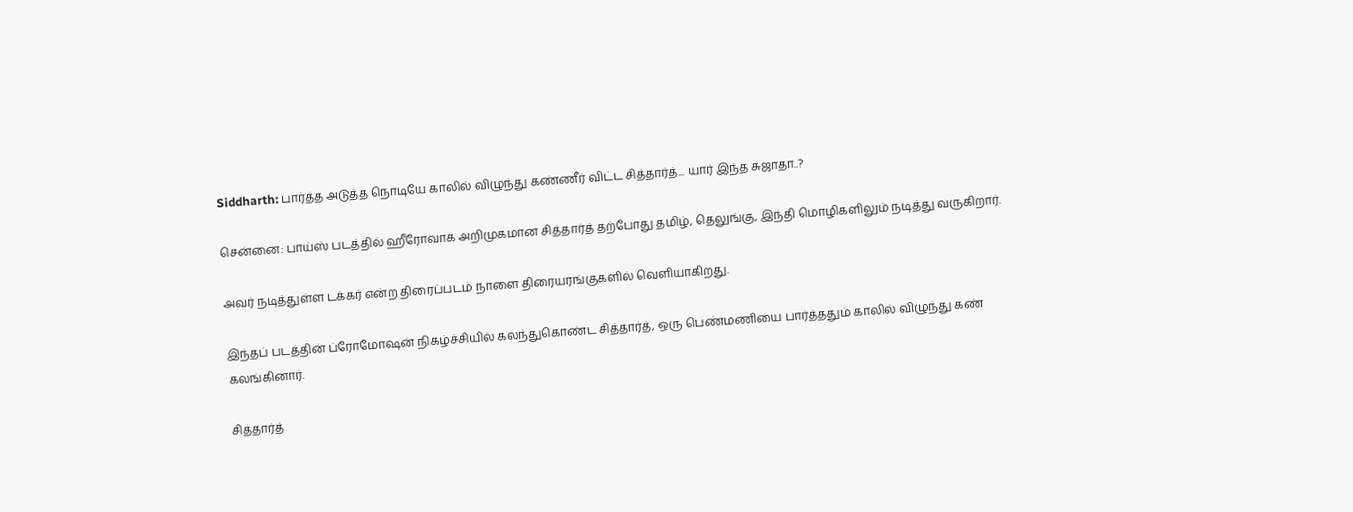Siddharth: பார்த்த அடுத்த நொடியே காலில் விழுந்து கண்ணீர் விட்ட சித்தார்த்... யார் இந்த சுஜாதா..?

சென்னை: பாய்ஸ் படத்தில் ஹீரோவாக அறிமுகமான சித்தார்த் தற்போது தமிழ், தெலுங்கு, இந்தி மொழிகளிலும் நடித்து வருகிறார்.

அவர் நடித்துள்ள டக்கர் என்ற திரைப்படம் நாளை திரையரங்குகளில் வெளியாகிறது.

இந்தப் படத்தின் ப்ரோமோஷன் நிகழ்ச்சியில் கலந்துகொண்ட சித்தார்த், ஒரு பெண்மணியை பார்த்ததும் காலில் விழுந்து கண் கலங்கினார்.

சித்தார்த்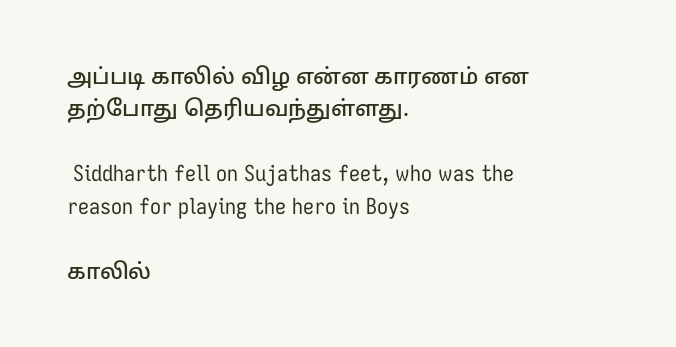அப்படி காலில் விழ என்ன காரணம் என தற்போது தெரியவந்துள்ளது.

 Siddharth fell on Sujathas feet, who was the reason for playing the hero in Boys

காலில்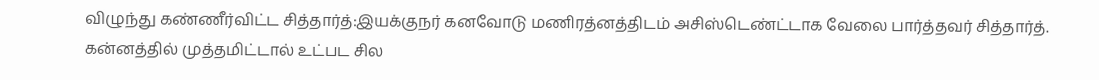விழுந்து கண்ணீர்விட்ட சித்தார்த்:இயக்குநர் கனவோடு மணிரத்னத்திடம் அசிஸ்டெண்ட்டாக வேலை பார்த்தவர் சித்தார்த். கன்னத்தில் முத்தமிட்டால் உட்பட சில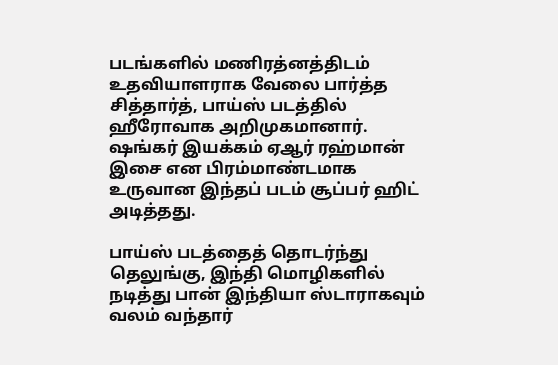படங்களில் மணிரத்னத்திடம் உதவியாளராக வேலை பார்த்த சித்தார்த், பாய்ஸ் படத்தில் ஹீரோவாக அறிமுகமானார். ஷங்கர் இயக்கம் ஏஆர் ரஹ்மான் இசை என பிரம்மாண்டமாக உருவான இந்தப் படம் சூப்பர் ஹிட் அடித்தது.

பாய்ஸ் படத்தைத் தொடர்ந்து தெலுங்கு, இந்தி மொழிகளில் நடித்து பான் இந்தியா ஸ்டாராகவும் வலம் வந்தார்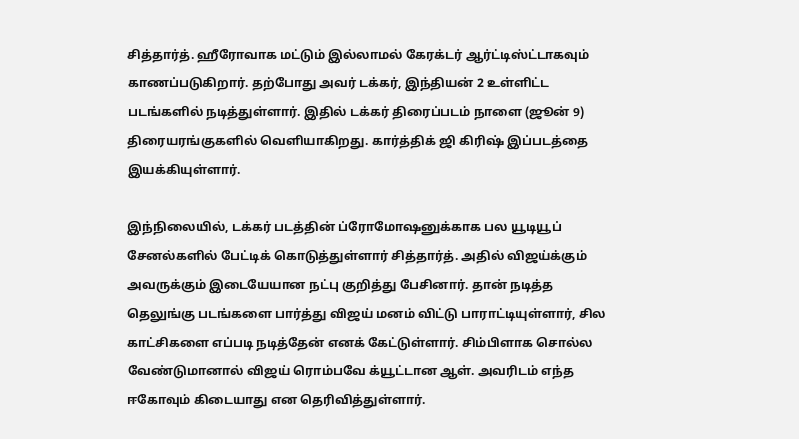சித்தார்த். ஹீரோவாக மட்டும் இல்லாமல் கேரக்டர் ஆர்ட்டிஸ்ட்டாகவும் காணப்படுகிறார். தற்போது அவர் டக்கர், இந்தியன் 2 உள்ளிட்ட படங்களில் நடித்துள்ளார். இதில் டக்கர் திரைப்படம் நாளை (ஜூன் 9) திரையரங்குகளில் வெளியாகிறது. கார்த்திக் ஜி கிரிஷ் இப்படத்தை இயக்கியுள்ளார்.

இந்நிலையில், டக்கர் படத்தின் ப்ரோமோஷனுக்காக பல யூடியூப் சேனல்களில் பேட்டிக் கொடுத்துள்ளார் சித்தார்த். அதில் விஜய்க்கும் அவருக்கும் இடையேயான நட்பு குறித்து பேசினார். தான் நடித்த தெலுங்கு படங்களை பார்த்து விஜய் மனம் விட்டு பாராட்டியுள்ளார், சில காட்சிகளை எப்படி நடித்தேன் எனக் கேட்டுள்ளார். சிம்பிளாக சொல்ல வேண்டுமானால் விஜய் ரொம்பவே க்யூட்டான ஆள். அவரிடம் எந்த ஈகோவும் கிடையாது என தெரிவித்துள்ளார்.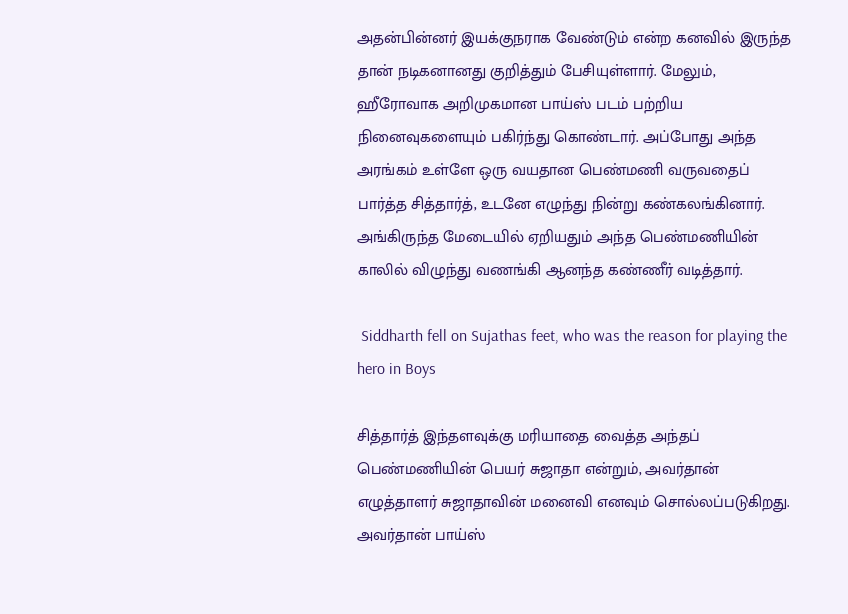அதன்பின்னர் இயக்குநராக வேண்டும் என்ற கனவில் இருந்த தான் நடிகனானது குறித்தும் பேசியுள்ளார். மேலும், ஹீரோவாக அறிமுகமான பாய்ஸ் படம் பற்றிய நினைவுகளையும் பகிர்ந்து கொண்டார். அப்போது அந்த அரங்கம் உள்ளே ஒரு வயதான பெண்மணி வருவதைப் பார்த்த சித்தார்த், உடனே எழுந்து நின்று கண்கலங்கினார். அங்கிருந்த மேடையில் ஏறியதும் அந்த பெண்மணியின் காலில் விழுந்து வணங்கி ஆனந்த கண்ணீர் வடித்தார்.

 Siddharth fell on Sujathas feet, who was the reason for playing the hero in Boys

சித்தார்த் இந்தளவுக்கு மரியாதை வைத்த அந்தப் பெண்மணியின் பெயர் சுஜாதா என்றும், அவர்தான் எழுத்தாளர் சுஜாதாவின் மனைவி எனவும் சொல்லப்படுகிறது. அவர்தான் பாய்ஸ்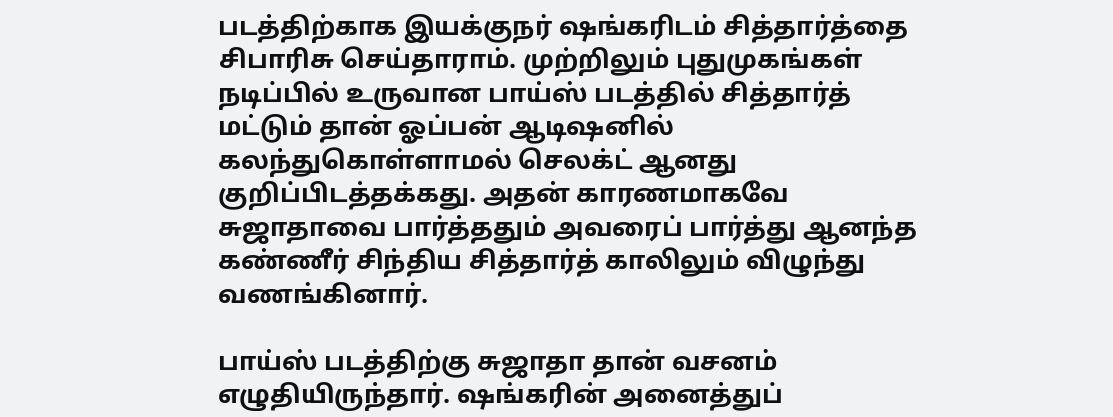படத்திற்காக இயக்குநர் ஷங்கரிடம் சித்தார்த்தை சிபாரிசு செய்தாராம். முற்றிலும் புதுமுகங்கள் நடிப்பில் உருவான பாய்ஸ் படத்தில் சித்தார்த் மட்டும் தான் ஓப்பன் ஆடிஷனில் கலந்துகொள்ளாமல் செலக்ட் ஆனது குறிப்பிடத்தக்கது. அதன் காரணமாகவே சுஜாதாவை பார்த்ததும் அவரைப் பார்த்து ஆனந்த கண்ணீர் சிந்திய சித்தார்த் காலிலும் விழுந்து வணங்கினார்.

பாய்ஸ் படத்திற்கு சுஜாதா தான் வசனம் எழுதியிருந்தார். ஷங்கரின் அனைத்துப்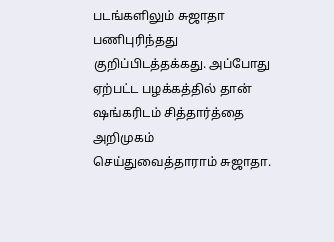படங்களிலும் சுஜாதா பணிபுரிந்தது குறிப்பிடத்தக்கது. அப்போது ஏற்பட்ட பழக்கத்தில் தான் ஷங்கரிடம் சித்தார்த்தை அறிமுகம் செய்துவைத்தாராம் சுஜாதா.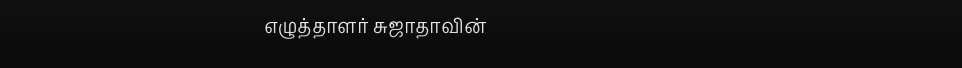எழுத்தாளர் சுஜாதாவின்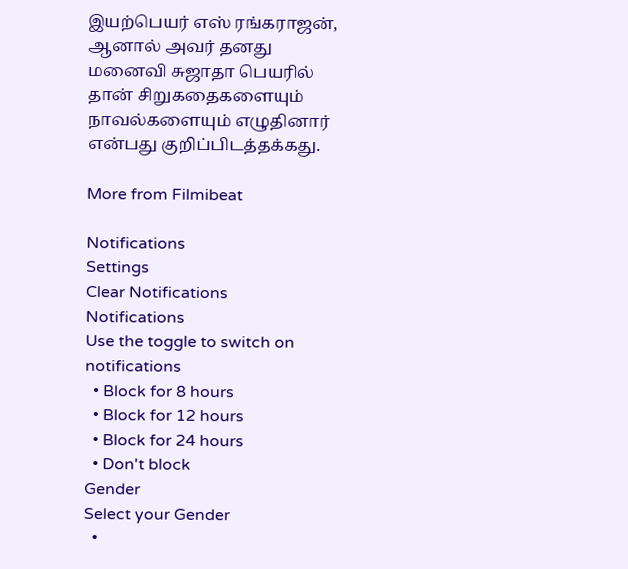இயற்பெயர் எஸ் ரங்கராஜன், ஆனால் அவர் தனது மனைவி சுஜாதா பெயரில் தான் சிறுகதைகளையும் நாவல்களையும் எழுதினார் என்பது குறிப்பிடத்தக்கது.

More from Filmibeat

Notifications
Settings
Clear Notifications
Notifications
Use the toggle to switch on notifications
  • Block for 8 hours
  • Block for 12 hours
  • Block for 24 hours
  • Don't block
Gender
Select your Gender
  •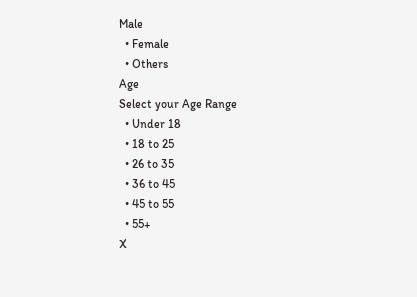Male
  • Female
  • Others
Age
Select your Age Range
  • Under 18
  • 18 to 25
  • 26 to 35
  • 36 to 45
  • 45 to 55
  • 55+
X